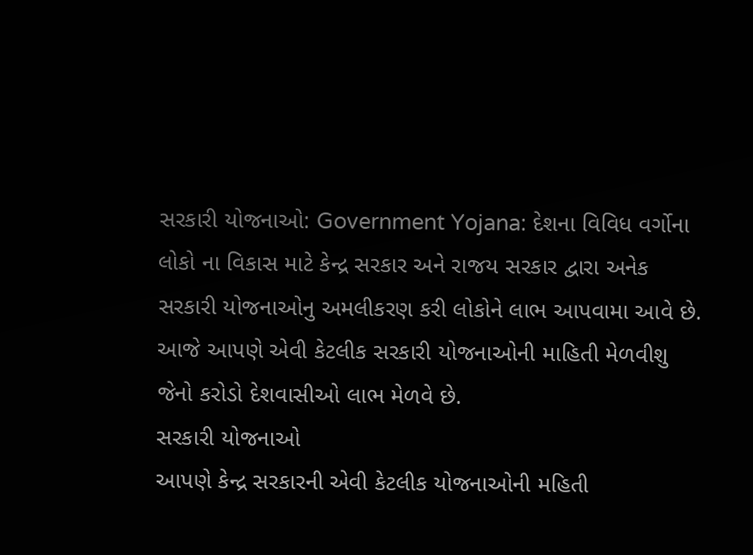સરકારી યોજનાઓ: Government Yojana: દેશના વિવિધ વર્ગોના લોકો ના વિકાસ માટે કેન્દ્ર સરકાર અને રાજય સરકાર દ્વારા અનેક સરકારી યોજનાઓનુ અમલીકરણ કરી લોકોને લાભ આપવામા આવે છે. આજે આપણે એવી કેટલીક સરકારી યોજનાઓની માહિતી મેળવીશુ જેનો કરોડો દેશવાસીઓ લાભ મેળવે છે.
સરકારી યોજનાઓ
આપણે કેન્દ્ર સરકારની એવી કેટલીક યોજનાઓની મહિતી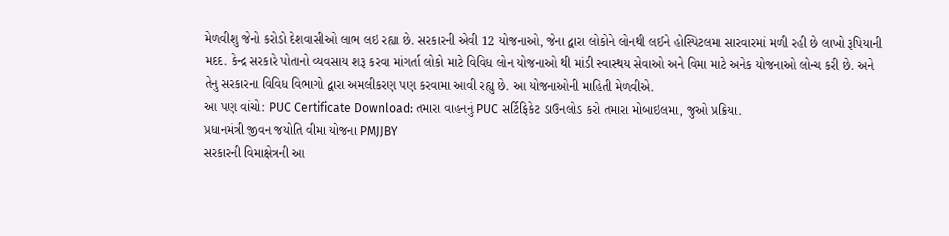મેળવીશુ જેનો કરોડો દેશવાસીઓ લાભ લઇ રહ્યા છે. સરકારની એવી 12 યોજનાઓ, જેના દ્વારા લોકોને લોનથી લઈને હોસ્પિટલમા સારવારમાં મળી રહી છે લાખો રૂપિયાની મદદ. કેન્દ્ર સરકારે પોતાનો વ્યવસાય શરૂ કરવા માંગર્તા લોકો માટે વિવિધ લોન યોજનાઓ થી માંડી સ્વાસ્થય સેવાઓ અને વિમા માટે અનેક યોજનાઓ લોન્ચ કરી છે. અને તેનુ સરકારના વિવિધ વિભાગો દ્વારા અમલીકરણ પણ કરવામા આવી રહ્યુ છે. આ યોજનાઓની માહિતી મેળવીએ.
આ પણ વાંચો: PUC Certificate Download: તમારા વાહનનું PUC સર્ટિફિકેટ ડાઉનલોડ કરો તમારા મોબાઇલમા, જુઓ પ્રક્રિયા.
પ્રધાનમંત્રી જીવન જયોતિ વીમા યોજના PMJJBY
સરકારની વિમાક્ષેત્રની આ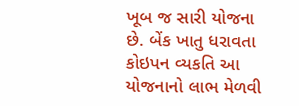ખૂબ જ સારી યોજના છે. બેંક ખાતુ ધરાવતા કોઇપન વ્યકતિ આ યોજનાનો લાભ મેળવી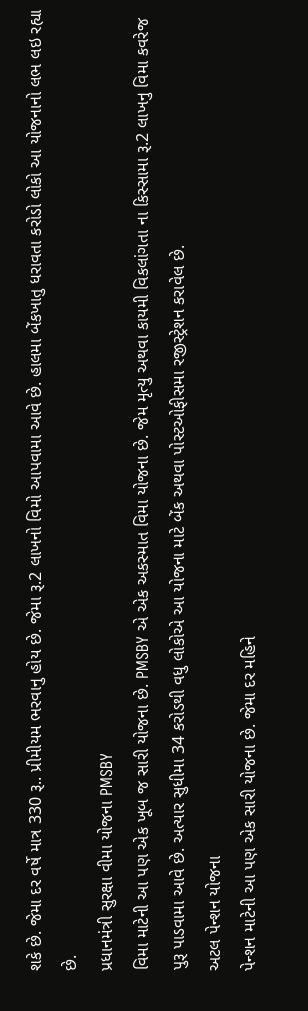શકે છે. જેમા દર વર્ષે માત્ર 330 રૂ.. પ્રીમીયમ ભરવાનુ હોય છે. જેમા રૂ.2 લાખનો વિમો આપવામા આવે છે. હાલમા બેંકખાતુ ધરાવતા કરોડો લોકો આ યોજનાનો લભ લઇ રહ્યા છે.
પ્રધાનમંત્રી સુરક્ષા વીમા યોજના PMSBY
વિમા માટેની આ પણ એક ખૂબ જ સારી યોજના છે. PMSBY એ એક અકસ્માત વિમા યોજના છે. જેમ મૃત્યુ અથવા કાયમી વિકલાંગતા ના કિસ્સામા રૂ.2 લાખનુ વિમા કવરેજ પુરૂ પાડવામા આવે છે. અત્યાર સુધીમા 34 કરોડથી વધુ લોકોએ આ યોજના માટે બેંક અથવા પોસ્ટઓફીસમા રજીસ્ટ્રેશન કરાવેલ છે.
અટલ પેન્શન યોજના
પેન્શન માટેની આ પણ એક સારી યોજના છે. જેમા દર મહિને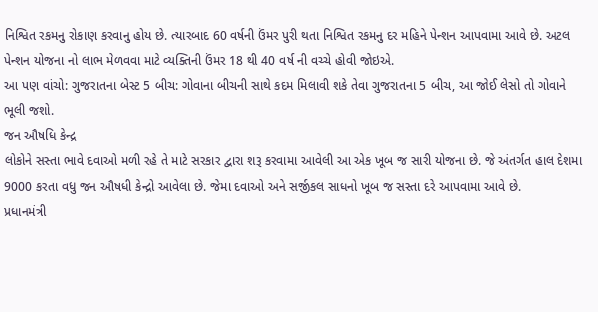નિશ્વિત રકમનુ રોકાણ કરવાનુ હોય છે. ત્યારબાદ 60 વર્ષની ઉંમર પુરી થતા નિશ્વિત રકમનુ દર મહિને પેન્શન આપવામા આવે છે. અટલ પેન્શન યોજના નો લાભ મેળવવા માટે વ્યક્તિની ઉંમર 18 થી 40 વર્ષ ની વચ્ચે હોવી જોઇએ.
આ પણ વાંચો: ગુજરાતના બેસ્ટ 5 બીચ: ગોવાના બીચની સાથે કદમ મિલાવી શકે તેવા ગુજરાતના 5 બીચ, આ જોઈ લેસો તો ગોવાને ભૂલી જશો.
જન ઔષધિ કેન્દ્ર
લોકોને સસ્તા ભાવે દવાઓ મળી રહે તે માટે સરકાર દ્વારા શરૂ કરવામા આવેલી આ એક ખૂબ જ સારી યોજના છે. જે અંતર્ગત હાલ દેશમા 9000 કરતા વધુ જન ઔષધી કેન્દ્રો આવેલા છે. જેમા દવાઓ અને સર્જીકલ સાધનો ખૂબ જ સસ્તા દરે આપવામા આવે છે.
પ્રધાનમંત્રી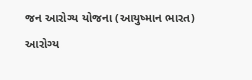જન આરોગ્ય યોજના (આયુષ્માન ભારત)
આરોગ્ય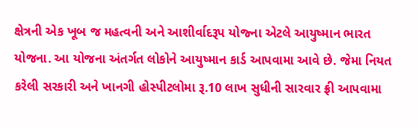ક્ષેત્રની એક ખૂબ જ મહત્વની અને આશીર્વાદરૂપ યોજ્ના એટલે આયુષ્માન ભારત યોજના. આ યોજના અંતર્ગત લોકોને આયુષ્માન કાર્ડ આપવામા આવે છે. જેમા નિયત કરેલી સરકારી અને ખાનગી હોસ્પીટલોમા રૂ.10 લાખ સુધીની સારવાર ફ્રી આપવામા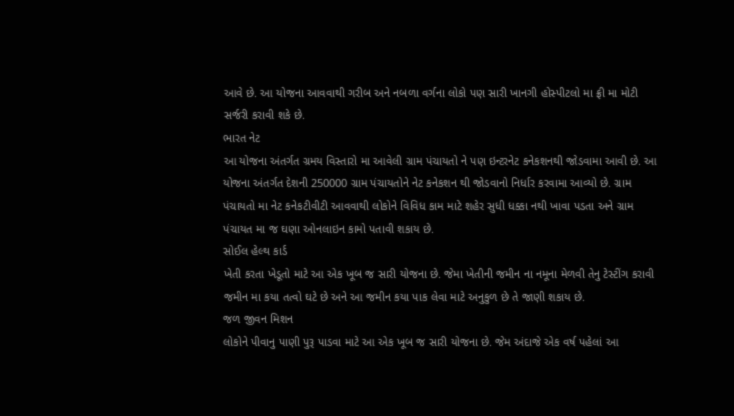આવે છે. આ યોજના આવવાથી ગરીબ અને નબળા વર્ગના લોકો પણ સારી ખાનગી હોસ્પીટલો મા ફ્રી મા મોટી સર્જરી કરાવી શકે છે.
ભારત નેટ
આ યોજના અંતર્ગત ગ્રમય વિસ્તારો મા આવેલી ગ્રામ પંચાયતો ને પણ ઇન્ટરનેટ કનેકશનથી જોડવામા આવી છે. આ યોજના અંતર્ગત દેશની 250000 ગ્રામ પંચાયતોને નેટ કનેકશન થી જોડવાનો નિર્ધાર કરવામા આવ્યો છે. ગ્રામ પંચાયતો મા નેટ કનેકટીવીટી આવવાથી લોકોને વિવિધ કામ માટે શહેર સુધી ધક્કા નથી ખાવા પડતા અને ગ્રામ પંચાયત મા જ ઘણા ઓનલાઇન કામો પતાવી શકાય છે.
સોઈલ હેલ્થ કાર્ડ
ખેતી કરતા ખેડૂતો માટે આ એક ખૂબ જ સારી યોજના છે. જેમા ખેતીની જમીન ના નમૂના મેળવી તેનુ ટેસ્ટીંગ કરાવી જમીન મા કયા તત્વો ઘટે છે અને આ જમીન કયા પાક લેવા માટે અનુકુળ છે તે જાણી શકાય છે.
જળ જીવન મિશન
લોકોને પીવાનુ પાણી પુરૂ પાડવા માટે આ એક ખૂબ જ સારી યોજના છે. જેમ અંદાજે એક વર્ષ પહેલાં આ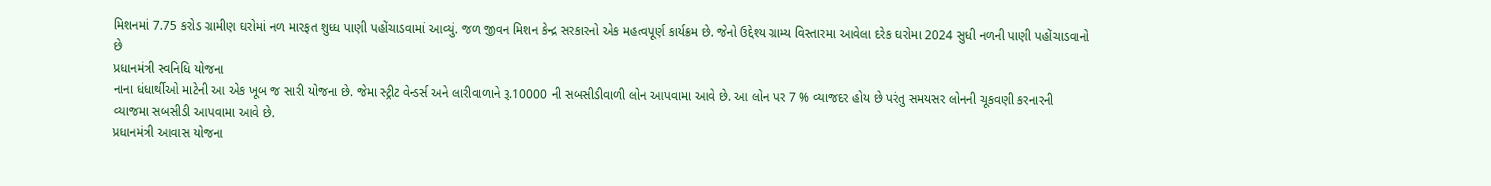મિશનમાં 7.75 કરોડ ગ્રામીણ ઘરોમાં નળ મારફત શુધ્ધ પાણી પહોંચાડવામાં આવ્યું. જળ જીવન મિશન કેન્દ્ર સરકારનો એક મહત્વપૂર્ણ કાર્યક્રમ છે. જેનો ઉદ્દેશ્ય ગ્રામ્ય વિસ્તારમા આવેલા દરેક ઘરોમા 2024 સુધી નળની પાણી પહોંચાડવાનો છે
પ્રધાનમંત્રી સ્વનિધિ યોજના
નાના ધંધાર્થીઓ માટેની આ એક ખૂબ જ સારી યોજના છે. જેમા સ્ટ્રીટ વેન્ડર્સ અને લારીવાળાને રૂ.10000 ની સબસીડીવાળી લોન આપવામા આવે છે. આ લોન પર 7 % વ્યાજદર હોય છે પરંતુ સમયસર લોનની ચૂકવણી કરનારની વ્યાજમા સબસીડી આપવામા આવે છે.
પ્રધાનમંત્રી આવાસ યોજના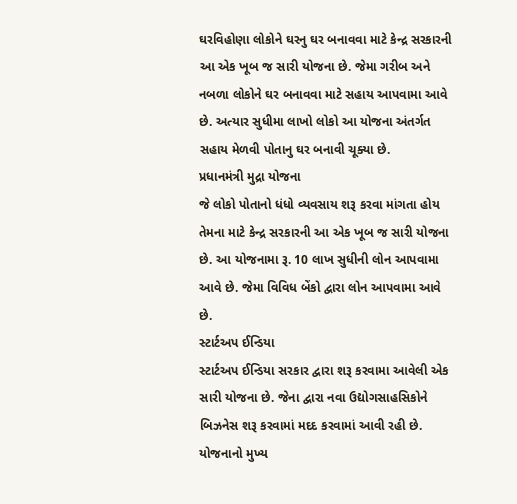ઘરવિહોણા લોકોને ઘરનુ ઘર બનાવવા માટે કેન્દ્ર સરકારની આ એક ખૂબ જ સારી યોજના છે. જેમા ગરીબ અને નબળા લોકોને ઘર બનાવવા માટે સહાય આપવામા આવે છે. અત્યાર સુધીમા લાખો લોકો આ યોજના અંતર્ગત સહાય મેળવી પોતાનુ ઘર બનાવી ચૂક્યા છે.
પ્રધાનમંત્રી મુદ્રા યોજના
જે લોકો પોતાનો ધંધો વ્યવસાય શરૂ કરવા માંગતા હોય તેમના માટે કેન્દ્ર સરકારની આ એક ખૂબ જ સારી યોજના છે. આ યોજનામા રૂ. 10 લાખ સુધીની લોન આપવામા આવે છે. જેમા વિવિધ બેંકો દ્વારા લોન આપવામા આવે છે.
સ્ટાર્ટઅપ ઈન્ડિયા
સ્ટાર્ટઅપ ઈન્ડિયા સરકાર દ્વારા શરૂ કરવામા આવેલી એક સારી યોજના છે. જેના દ્વારા નવા ઉદ્યોગસાહસિકોને બિઝનેસ શરૂ કરવામાં મદદ કરવામાં આવી રહી છે. યોજનાનો મુખ્ય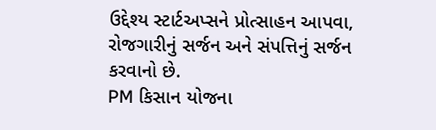ઉદ્દેશ્ય સ્ટાર્ટઅપ્સને પ્રોત્સાહન આપવા, રોજગારીનું સર્જન અને સંપત્તિનું સર્જન કરવાનો છે.
PM કિસાન યોજના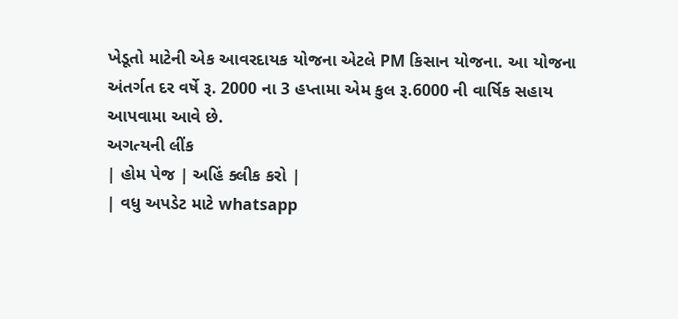ખેડૂતો માટેની એક આવરદાયક યોજના એટલે PM કિસાન યોજના. આ યોજના અંતર્ગત દર વર્ષે રૂ. 2000 ના 3 હપ્તામા એમ કુલ રૂ.6000 ની વાર્ષિક સહાય આપવામા આવે છે.
અગત્યની લીંક
| હોમ પેજ | અહિં ક્લીક કરો |
| વધુ અપડેટ માટે whatsapp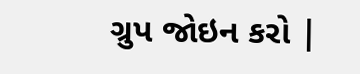ગ્રુપ જોઇન કરો |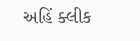અહિં ક્લીક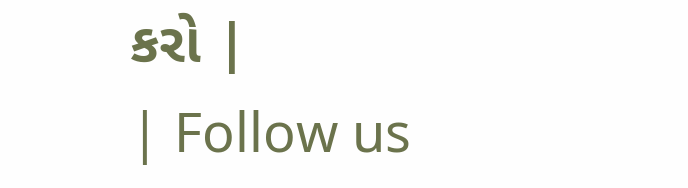કરો |
| Follow us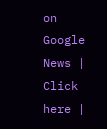on Google News | Click here |